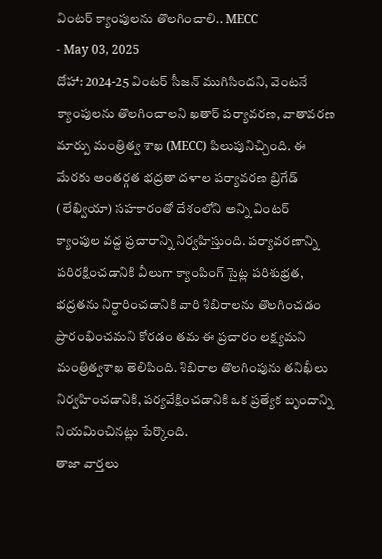వింటర్ క్యాంపులను తొలగించాలి.. MECC
- May 03, 2025
దోహా: 2024-25 వింటర్ సీజన్ ముగిసిందని, వెంటనే క్యాంపులను తొలగించాలని ఖతార్ పర్యావరణ, వాతావరణ మార్పు మంత్రిత్వ శాఖ (MECC) పిలుపునిచ్చింది. ఈ మేరకు అంతర్గత భద్రతా దళాల పర్యావరణ బ్రిగేడ్ (లేఖ్వియా) సహకారంతో దేశంలోని అన్ని వింటర్ క్యాంపుల వద్ద ప్రచారాన్ని నిర్వహిస్తుంది. పర్యావరణాన్ని పరిరక్షించడానికి వీలుగా క్యాంపింగ్ సైట్ల పరిశుభ్రత, భద్రతను నిర్ధారించడానికి వారి శిబిరాలను తొలగించడం ప్రారంభించమని కోరడం తమ ఈ ప్రచారం లక్ష్యమని మంత్రిత్వశాఖ తెలిపింది. శిబిరాల తొలగింపును తనిఖీలు నిర్వహించడానికి, పర్యవేక్షించడానికి ఒక ప్రత్యేక బృందాన్ని నియమించినట్లు పేర్కొంది.
తాజా వార్తలు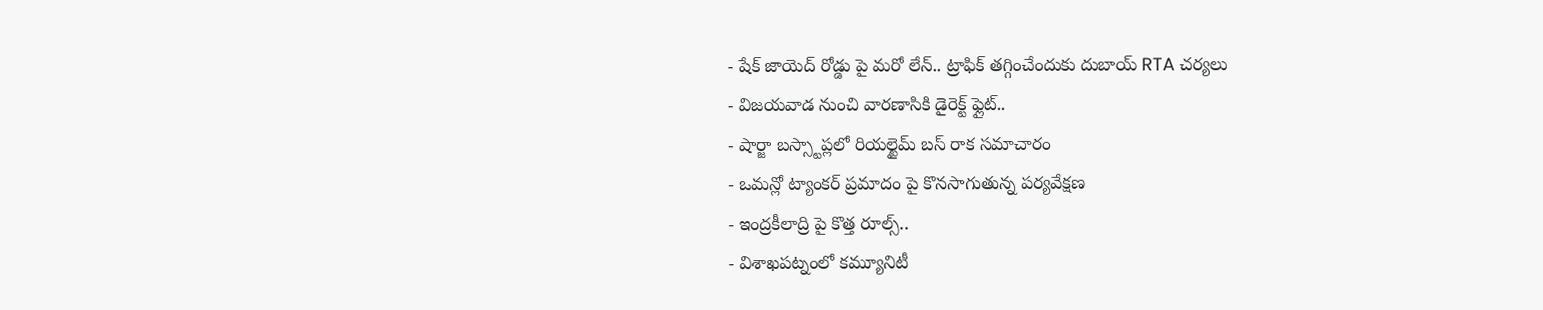- షేక్ జాయెద్ రోడ్డు పై మరో లేన్.. ట్రాఫిక్ తగ్గించేందుకు దుబాయ్ RTA చర్యలు
- విజయవాడ నుంచి వారణాసికి డైరెక్ట్ ఫ్లైట్..
- షార్జా బస్స్టాప్లలో రియల్టైమ్ బస్ రాక సమాచారం
- ఒమన్లో ట్యాంకర్ ప్రమాదం పై కొనసాగుతున్న పర్యవేక్షణ
- ఇంద్రకీలాద్రి పై కొత్త రూల్స్..
- విశాఖపట్నంలో కమ్యూనిటీ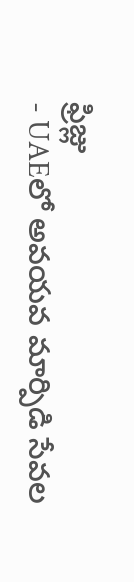ఫ్రిజ్లు
- UAEలో అవయవ మార్పిడి సేవల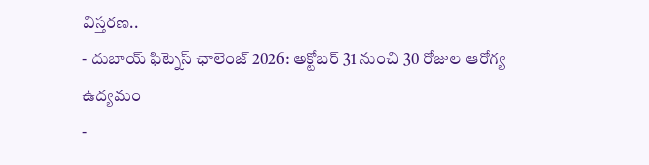విస్తరణ..
- దుబాయ్ ఫిట్నెస్ ఛాలెంజ్ 2026: అక్టోబర్ 31 నుంచి 30 రోజుల ఆరోగ్య ఉద్యమం
-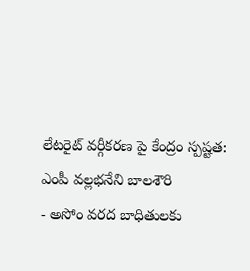లేటరైట్ వర్గీకరణ పై కేంద్రం స్పష్టత: ఎంపీ వల్లభనేని బాలశౌరి
- అసోం వరద బాధితులకు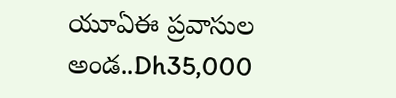యూఏఈ ప్రవాసుల అండ..Dh35,000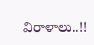విరాళాలు..!!